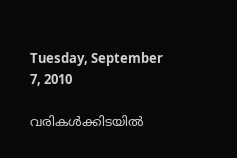Tuesday, September 7, 2010

വരികള്‍ക്കിടയില്‍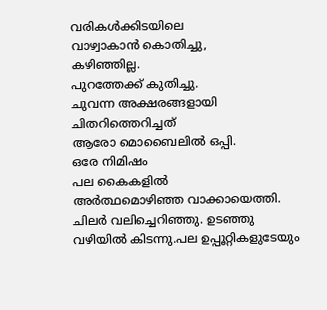വരികള്‍ക്കിടയിലെ
വാഴ്വാകാന്‍ കൊതിച്ചു,
കഴിഞ്ഞില്ല.
പുറത്തേക്ക് കുതിച്ചു.
ചുവന്ന അക്ഷരങ്ങളായി
ചിതറിത്തെറിച്ചത്
ആരോ മൊബൈലില്‍ ഒപ്പി.
ഒരേ നിമിഷം
പല കൈകളില്‍
അര്‍ത്ഥമൊഴിഞ്ഞ വാക്കായെത്തി.
ചിലര്‍ വലിച്ചെറിഞ്ഞു. ഉടഞ്ഞു
വഴിയില്‍ കിടന്നു.പല ഉപ്പൂറ്റികളുടേയും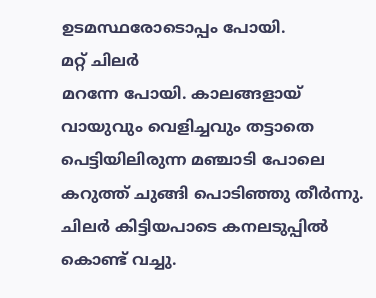ഉടമസ്ഥരോടൊപ്പം പോയി.
മറ്റ് ചിലര്‍
മറന്നേ പോയി. കാലങ്ങളായ്
വായുവും വെളിച്ചവും തട്ടാതെ
പെട്ടിയിലിരുന്ന മഞ്ചാടി പോലെ
കറുത്ത്‌ ചുങ്ങി പൊടിഞ്ഞു തീര്‍ന്നു.
ചിലര്‍ കിട്ടിയപാടെ കനലടുപ്പില്‍
കൊണ്ട് വച്ചു.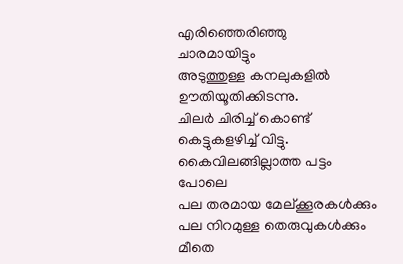എരിഞ്ഞെരിഞ്ഞു
ചാരമായിട്ടും
അടുത്തുള്ള കനലുകളില്‍
ഊതിയൂതിക്കിടന്നു.
ചിലര്‍ ചിരിച്ച് കൊണ്ട്
കെട്ടുകളഴിച്ച് വിട്ടു.
കൈവിലങ്ങില്ലാത്ത പട്ടം പോലെ
പല തരമായ മേല്ക്കൂരകള്‍ക്കും
പല നിറമുള്ള തെരുവുകള്‍ക്കും
മീതെ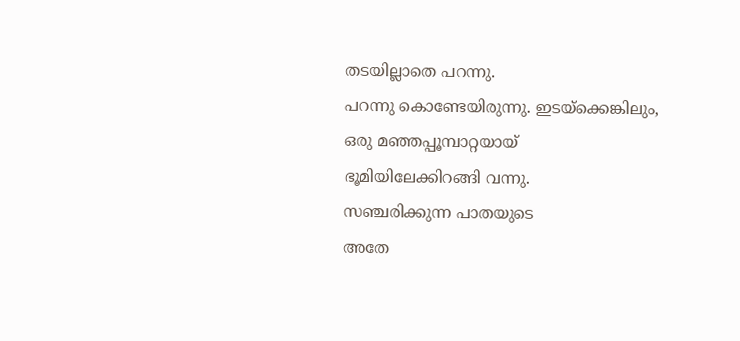തടയില്ലാതെ പറന്നു.
പറന്നു കൊണ്ടേയിരുന്നു. ഇടയ്ക്കെങ്കിലും,
ഒരു മഞ്ഞപ്പൂമ്പാറ്റയായ്‌
ഭൂമിയിലേക്കിറങ്ങി വന്നു.
സഞ്ചരിക്കുന്ന പാതയുടെ
അതേ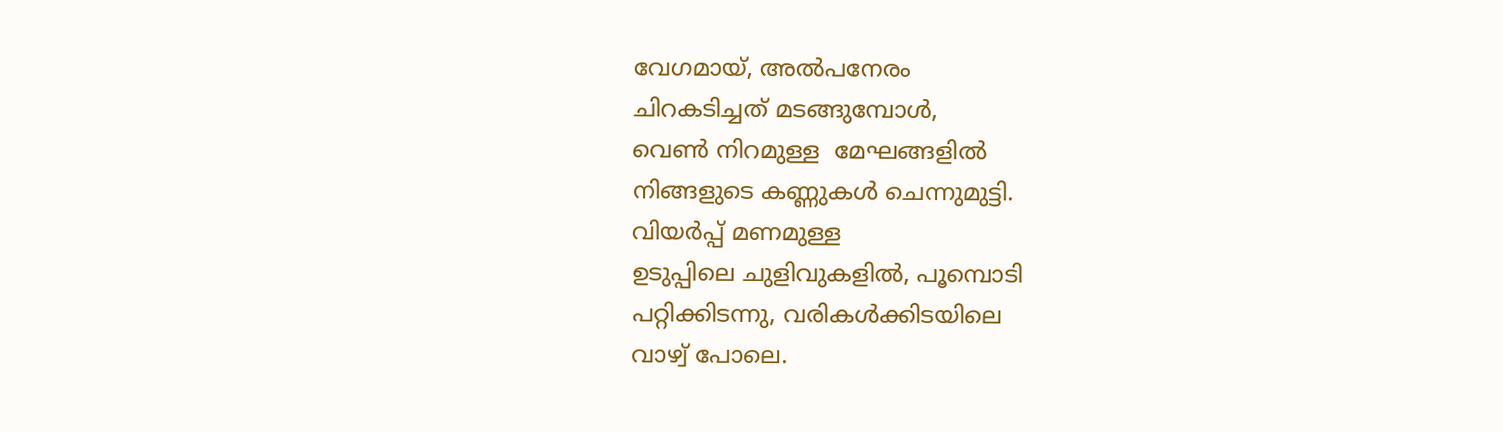വേഗമായ്, അല്‍പനേരം
ചിറകടിച്ചത് മടങ്ങുമ്പോള്‍,
വെണ്‍ നിറമുള്ള  മേഘങ്ങളില്‍
നിങ്ങളുടെ കണ്ണുകള്‍ ചെന്നുമുട്ടി.
വിയര്‍പ്പ് മണമുള്ള
ഉടുപ്പിലെ ചുളിവുകളില്‍, പൂമ്പൊടി
പറ്റിക്കിടന്നു, വരികള്‍ക്കിടയിലെ
വാഴ്വ് പോലെ.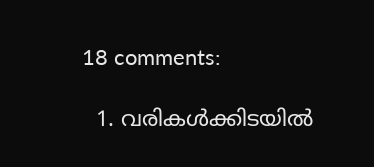18 comments:

  1. വരികള്‍ക്കിടയില്‍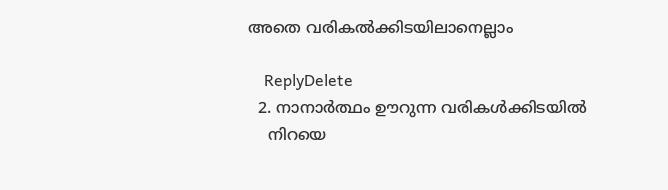അതെ വരികല്‍ക്കിടയിലാനെല്ലാം

    ReplyDelete
  2. നാനാര്‍ത്ഥം ഊറുന്ന വരികള്‍ക്കിടയില്‍
    നിറയെ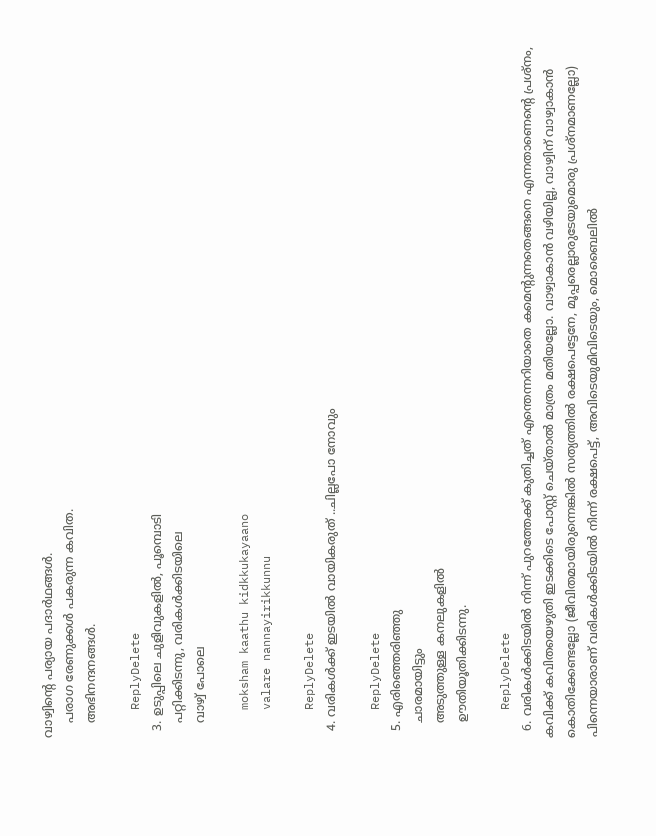വാഴ്വിന്റെ പര്യായ പദാര്‍ഥങ്ങള്‍.
    പരാഗ രേണുക്കള്‍ പകരുന്ന കവിത.
    അഭിനന്ദനങ്ങള്‍.

    ReplyDelete
  3. ഉടുപ്പിലെ ചുളിവുകളില്‍, പൂമ്പൊടി
    പറ്റിക്കിടന്നു, വരികള്‍ക്കിടയിലെ
    വാഴ്വ് പോലെ

    moksham kaathu kidkkukayaano
    valare nannayirikkunnu

    ReplyDelete
  4. വരികള്‍ക്ക് ഇടയില്‍ വായികരുത് ..ചില്ലപോ നോവും

    ReplyDelete
  5. എരിഞ്ഞെരിഞ്ഞു
    ചാരമായിട്ടും
    അടുത്തുള്ള കനലുകളില്‍
    ഊതിയൂതിക്കിടന്നു.

    ReplyDelete
  6. വരികൾക്കിടയിൽ നിന്ന് പുറത്തേക്ക് കുതിച്ചത് എന്തെന്നറിയാതെ കമെന്റുന്നതെങ്ങനെ എന്നതാണെന്റെ പ്രശ്നം, കവിക്ക് കവിതയെഴുതി ഇടക്കിടെ പോസ്റ്റ് ചെയ്താൽ മാത്രം മതിയല്ലോ. വാഴ്വാകാൻ വഴിയില്ല, വാഴ്വിന് വാഴ്വാകാൻ കൊതിക്കേണ്ടല്ലോ (ജീവിതമായിരുന്നെങ്കിൽ സത്യത്തിൽ രക്ഷപെട്ടേനേ, മൂപ്പരെല്ലാരുടേയുമൊരു പ്രശ്നമാണല്ലോ) പിന്നെയാരാണ് വരികൾക്കിടയിൽ നിന്ന് രക്ഷപെട്ട്, അവിടെയുമിവിടെയും, മൊബൈലിൽ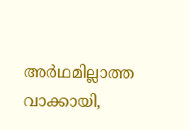അർഥമില്ലാത്ത വാക്കായി,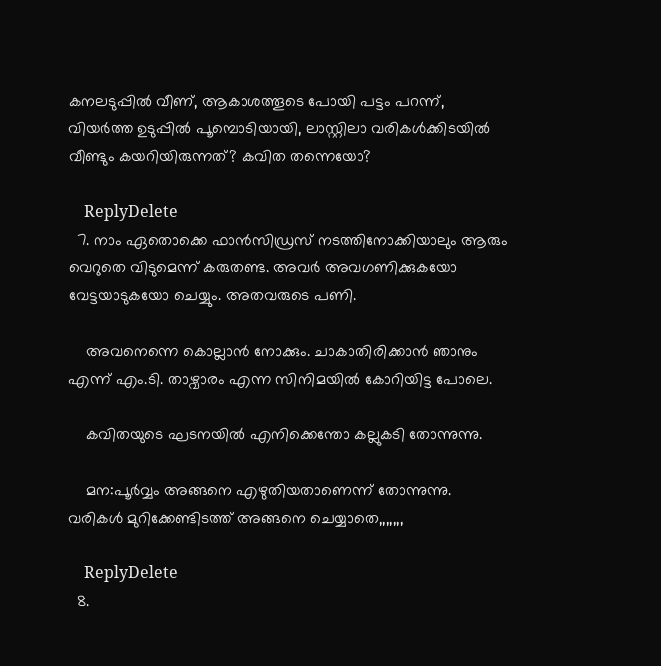കനലടുപ്പിൽ വീണ്, ആകാശത്തൂടെ പോയി പട്ടം പറന്ന്, വിയർത്ത ഉടുപ്പിൽ പൂമ്പൊടിയായി, ലാസ്റ്റിലാ വരികൾക്കിടയിൽ വീണ്ടും കയറിയിരുന്നത്? കവിത തന്നെയോ?

    ReplyDelete
  7. നാം ഏതൊക്കെ ഫാൻസിഡ്രസ് നടത്തിനോക്കിയാലും ആരും വെറുതെ വിടുമെന്ന് കരുതണ്ട. അവർ അവഗണിക്കുകയോ വേട്ടയാടുകയോ ചെയ്യും. അതവരുടെ പണി.

    അവനെന്നെ കൊല്ലാൻ നോക്കും. ചാകാതിരിക്കാൻ ഞാനും എന്ന് എം.ടി. താഴ്വാരം എന്ന സിനിമയിൽ കോറിയിട്ട പോലെ.

    കവിതയുടെ ഘടനയിൽ എനിക്കെന്തോ കല്ലുകടി തോന്നുന്നു.

    മന:പൂർവ്വം അങ്ങനെ എഴുതിയതാണെന്ന് തോന്നുന്നു. വരികൾ മുറിക്കേണ്ടിടത്ത് അങ്ങനെ ചെയ്യാതെ,,,,,,,

    ReplyDelete
  8.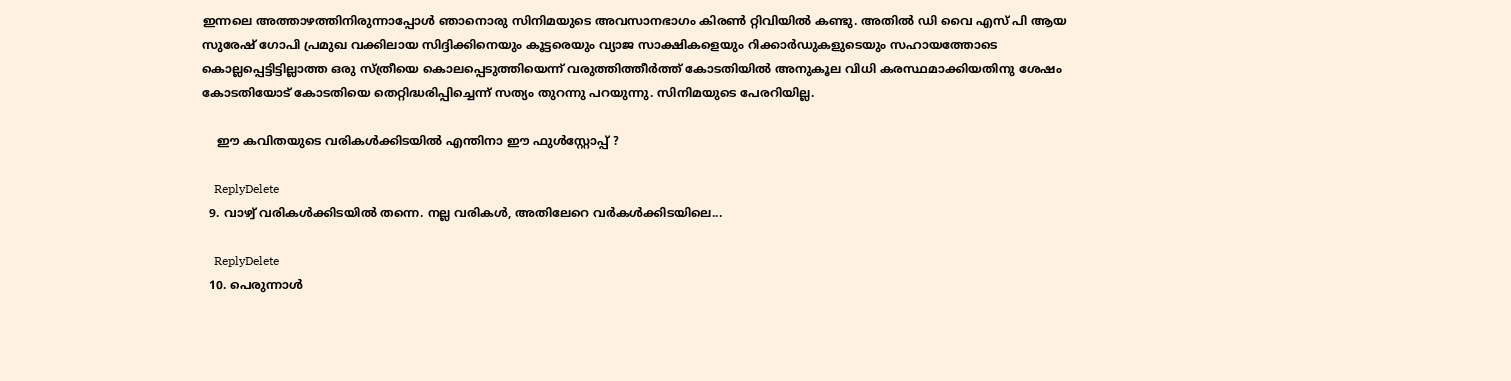ഇന്നലെ അത്താഴത്തിനിരുന്നാപ്പോൾ ഞാനൊരു സിനിമയുടെ അവസാനഭാഗം കിരൺ റ്റിവിയിൽ കണ്ടു. അതിൽ ഡി വൈ എസ് പി ആയ സുരേഷ് ഗോപി പ്രമുഖ വക്കിലായ സിദ്ദിക്കിനെയും കൂട്ടരെയും വ്യാജ സാക്ഷികളെയും റിക്കാർഡുകളുടെയും സഹായത്തോടെ കൊല്ലപ്പെട്ടിട്ടില്ലാത്ത ഒരു സ്ത്രീയെ കൊലപ്പെടുത്തിയെന്ന് വരുത്തിത്തീർത്ത് കോടതിയിൽ അനുകൂല വിധി കരസ്ഥമാക്കിയതിനു ശേഷം കോടതിയോട് കോടതിയെ തെറ്റിദ്ധരിപ്പിച്ചെന്ന് സത്യം തുറന്നു പറയുന്നു. സിനിമയുടെ പേരറിയില്ല.

    ഈ കവിതയുടെ വരികൾക്കിടയിൽ എന്തിനാ ഈ ഫുൾസ്റ്റോപ്പ് ?

    ReplyDelete
  9. വാഴ്വ്‌ വരികള്‍ക്കിടയില്‍ തന്നെ. നല്ല വരികള്‍, അതിലേറെ വര്‍കള്‍ക്കിടയിലെ...

    ReplyDelete
  10. പെരുന്നാള്‍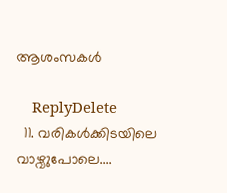ആശംസകള്‍

    ReplyDelete
  11. വരികൾക്കിടയിലെ വാഴ്വുപോലെ....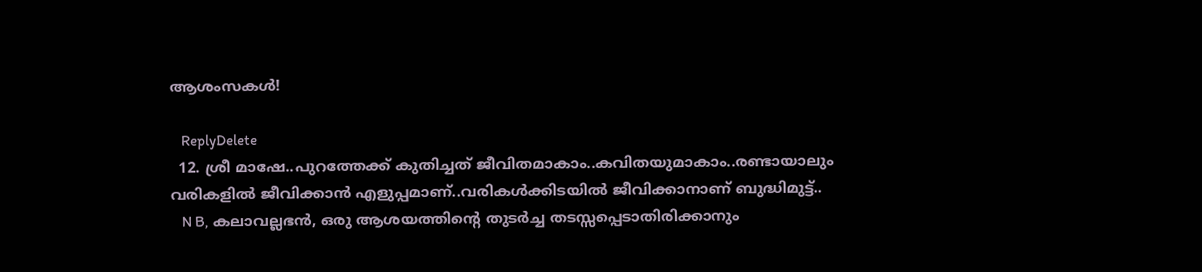ആശംസകൾ!

    ReplyDelete
  12. ശ്രീ മാഷേ..പുറത്തേക്ക് കുതിച്ചത് ജീവിതമാകാം..കവിതയുമാകാം..രണ്ടായാലും വരികളില്‍ ജീവിക്കാന്‍ എളുപ്പമാണ്..വരികള്‍ക്കിടയില്‍ ജീവിക്കാനാണ് ബുദ്ധിമുട്ട്..
    N B, കലാവല്ലഭന്‍, ഒരു ആശയത്തിന്റെ തുടര്‍ച്ച തടസ്സപ്പെടാതിരിക്കാനും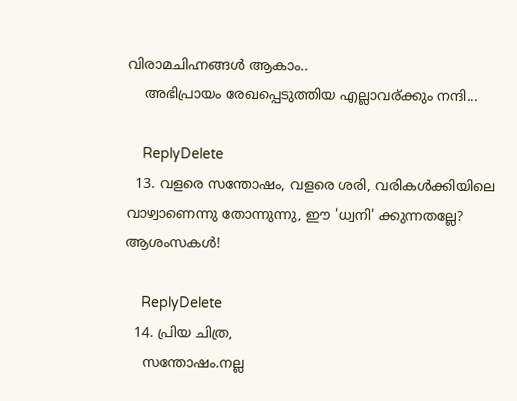വിരാമചിഹ്നങ്ങള്‍ ആകാം..
    അഭിപ്രായം രേഖപ്പെടുത്തിയ എല്ലാവര്ക്കും നന്ദി...

    ReplyDelete
  13. വളരെ സന്തോഷം, വളരെ ശരി, വരികൾക്കിയിലെ വാഴ്വാണെന്നു തോന്നുന്നു, ഈ 'ധ്വനി' ക്കുന്നതല്ലേ? ആശംസകൾ!

    ReplyDelete
  14. പ്രിയ ചിത്ര,
    സന്തോഷം.നല്ല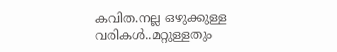കവിത.നല്ല ഒഴുക്കുള്ള വരികള്‍..മറ്റുള്ളതും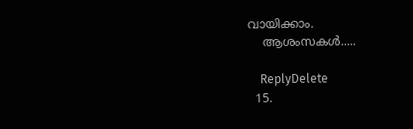വായിക്കാം.
    ആശംസകള്‍.....

    ReplyDelete
  15.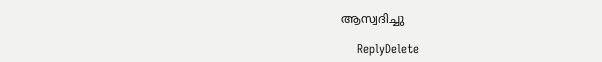ആസ്വദിച്ചു

    ReplyDelete